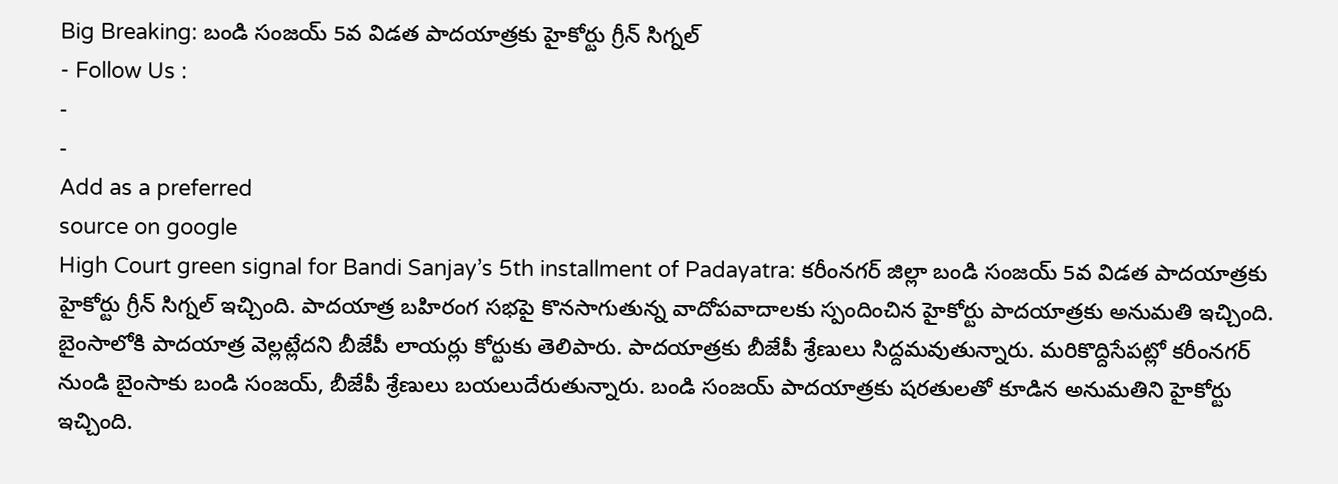Big Breaking: బండి సంజయ్ 5వ విడత పాదయాత్రకు హైకోర్టు గ్రీన్ సిగ్నల్
- Follow Us :
-
-
Add as a preferred
source on google
High Court green signal for Bandi Sanjay’s 5th installment of Padayatra: కరీంనగర్ జిల్లా బండి సంజయ్ 5వ విడత పాదయాత్రకు హైకోర్టు గ్రీన్ సిగ్నల్ ఇచ్చింది. పాదయాత్ర బహిరంగ సభపై కొనసాగుతున్న వాదోపవాదాలకు స్పందించిన హైకోర్టు పాదయాత్రకు అనుమతి ఇచ్చింది. బైంసాలోకి పాదయాత్ర వెల్లట్లేదని బీజేపీ లాయర్లు కోర్టుకు తెలిపారు. పాదయాత్రకు బీజేపీ శ్రేణులు సిద్దమవుతున్నారు. మరికొద్దిసేపట్లో కరీంనగర్ నుండి బైంసాకు బండి సంజయ్, బీజేపీ శ్రేణులు బయలుదేరుతున్నారు. బండి సంజయ్ పాదయాత్రకు షరతులతో కూడిన అనుమతిని హైకోర్టు ఇచ్చింది.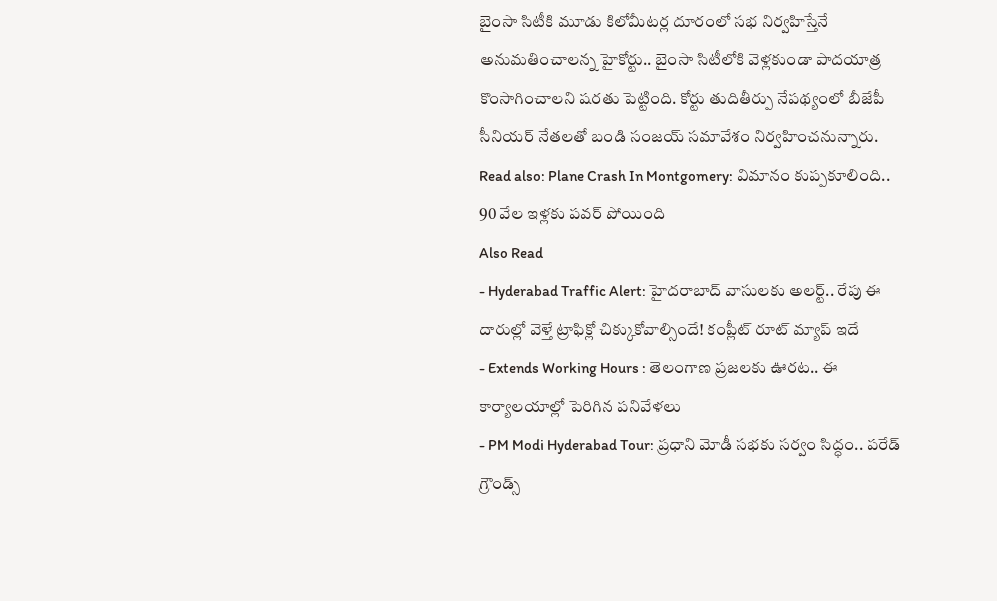బైంసా సిటీకి మూడు కిలోమీటర్ల దూరంలో సభ నిర్వహిస్తేనే అనుమతించాలన్న హైకోర్టు.. బైంసా సిటీలోకి వెళ్లకుండా పాదయాత్ర కొంసాగించాలని షరతు పెట్టింది. కోర్టు తుదితీర్పు నేపథ్యంలో బీజేపీ సీనియర్ నేతలతో బండి సంజయ్ సమావేశం నిర్వహించనున్నారు.
Read also: Plane Crash In Montgomery: విమానం కుప్పకూలింది.. 90 వేల ఇళ్లకు పవర్ పోయింది
Also Read
- Hyderabad Traffic Alert: హైదరాబాద్ వాసులకు అలర్ట్.. రేపు ఈ దారుల్లో వెళ్తే ట్రాఫిక్లో చిక్కుకోవాల్సిందే! కంప్లీట్ రూట్ మ్యాప్ ఇదే
- Extends Working Hours : తెలంగాణ ప్రజలకు ఊరట.. ఈ కార్యాలయాల్లో పెరిగిన పనివేళలు
- PM Modi Hyderabad Tour: ప్రధాని మోడీ సభకు సర్వం సిద్ధం.. పరేడ్ గ్రౌండ్స్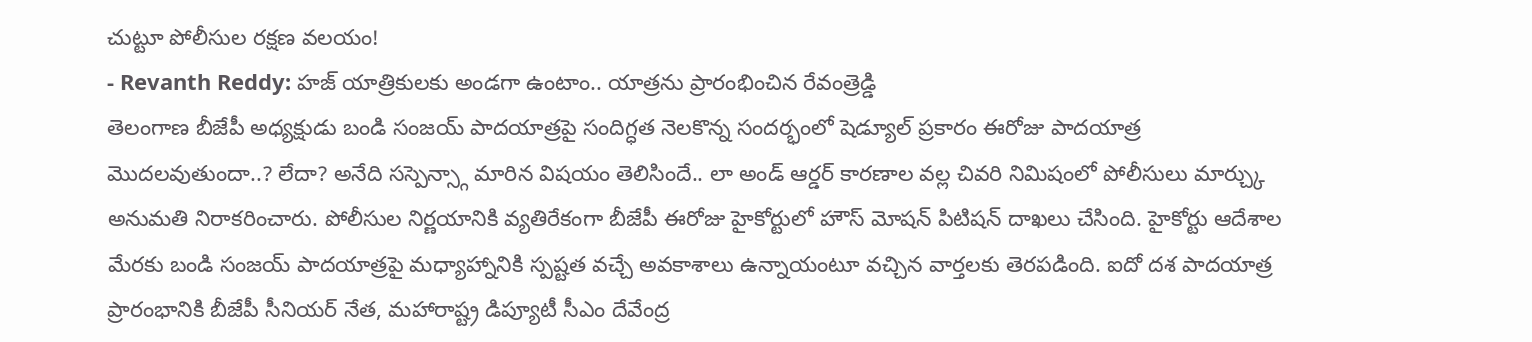చుట్టూ పోలీసుల రక్షణ వలయం!
- Revanth Reddy: హజ్ యాత్రికులకు అండగా ఉంటాం.. యాత్రను ప్రారంభించిన రేవంత్రెడ్డి
తెలంగాణ బీజేపీ అధ్యక్షుడు బండి సంజయ్ పాదయాత్రపై సందిగ్ధత నెలకొన్న సందర్భంలో షెడ్యూల్ ప్రకారం ఈరోజు పాదయాత్ర మొదలవుతుందా..? లేదా? అనేది సస్పెన్స్గా మారిన విషయం తెలిసిందే.. లా అండ్ ఆర్డర్ కారణాల వల్ల చివరి నిమిషంలో పోలీసులు మార్చ్కు అనుమతి నిరాకరించారు. పోలీసుల నిర్ణయానికి వ్యతిరేకంగా బీజేపీ ఈరోజు హైకోర్టులో హౌస్ మోషన్ పిటిషన్ దాఖలు చేసింది. హైకోర్టు ఆదేశాల మేరకు బండి సంజయ్ పాదయాత్రపై మధ్యాహ్నానికి స్పష్టత వచ్చే అవకాశాలు ఉన్నాయంటూ వచ్చిన వార్తలకు తెరపడింది. ఐదో దశ పాదయాత్ర ప్రారంభానికి బీజేపీ సీనియర్ నేత, మహారాష్ట్ర డిప్యూటీ సీఎం దేవేంద్ర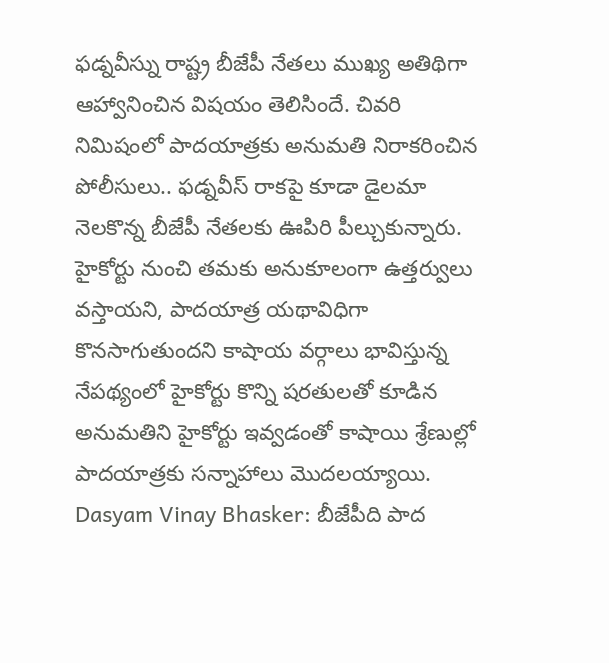ఫడ్నవీస్ను రాష్ట్ర బీజేపీ నేతలు ముఖ్య అతిథిగా ఆహ్వానించిన విషయం తెలిసిందే. చివరి నిమిషంలో పాదయాత్రకు అనుమతి నిరాకరించిన పోలీసులు.. ఫడ్నవీస్ రాకపై కూడా డైలమా నెలకొన్న బీజేపీ నేతలకు ఊపిరి పీల్చుకున్నారు. హైకోర్టు నుంచి తమకు అనుకూలంగా ఉత్తర్వులు వస్తాయని, పాదయాత్ర యథావిధిగా కొనసాగుతుందని కాషాయ వర్గాలు భావిస్తున్న నేపథ్యంలో హైకోర్టు కొన్ని షరతులతో కూడిన అనుమతిని హైకోర్టు ఇవ్వడంతో కాషాయి శ్రేణుల్లో పాదయాత్రకు సన్నాహాలు మొదలయ్యాయి.
Dasyam Vinay Bhasker: బీజేపీది పాద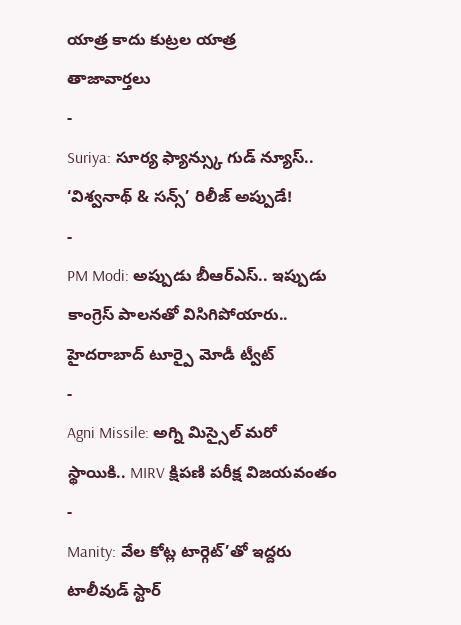యాత్ర కాదు కుట్రల యాత్ర
తాజావార్తలు
-
Suriya: సూర్య ఫ్యాన్స్కు గుడ్ న్యూస్.. ‘విశ్వనాథ్ & సన్స్’ రిలీజ్ అప్పుడే!
-
PM Modi: అప్పుడు బీఆర్ఎస్.. ఇప్పుడు కాంగ్రెస్ పాలనతో విసిగిపోయారు.. హైదరాబాద్ టూర్పై మోడీ ట్వీట్
-
Agni Missile: అగ్ని మిస్సైల్ మరో స్థాయికి.. MIRV క్షిపణి పరీక్ష విజయవంతం
-
Manity: వేల కోట్ల టార్గెట్’తో ఇద్దరు టాలీవుడ్ స్టార్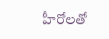హీరోలతో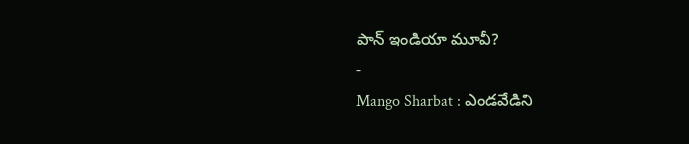పాన్ ఇండియా మూవీ?
-
Mango Sharbat : ఎండవేడిని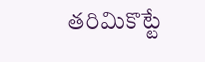తరిమికొట్టే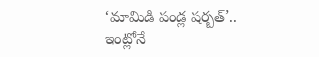‘మామిడి పండ్ల షర్బత్’.. ఇంట్లోనే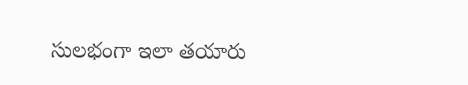సులభంగా ఇలా తయారు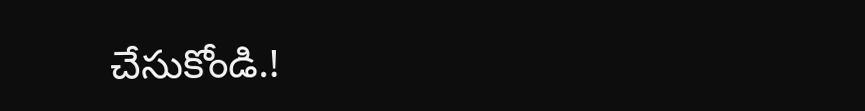చేసుకోండి.!